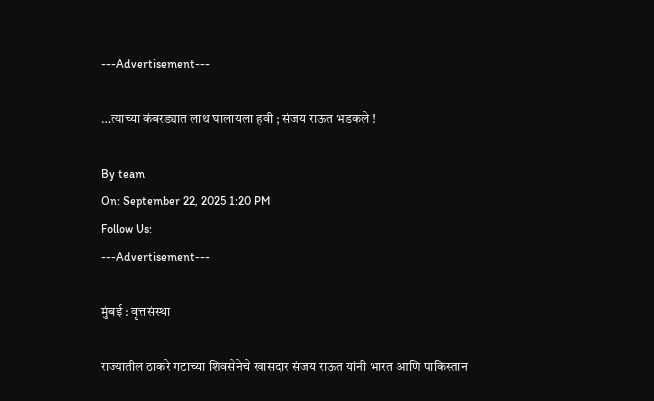---Advertisement---

…त्याच्या कंबरड्यात लाथ घालायला हवी ; संजय राऊत भडकले !

By team
On: September 22, 2025 1:20 PM
Follow Us:
---Advertisement---

मुंबई : वृत्तसंस्था

राज्यातील ठाकरे गटाच्या शिवसेनेचे खासदार संजय राऊत यांनी भारत आणि पाकिस्तान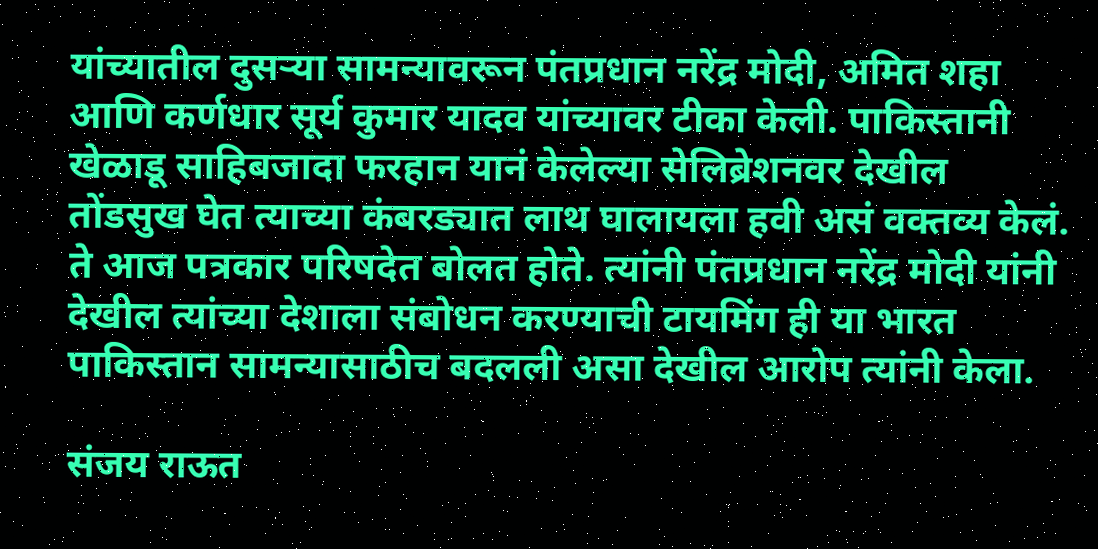यांच्यातील दुसऱ्या सामन्यावरून पंतप्रधान नरेंद्र मोदी, अमित शहा आणि कर्णधार सूर्य कुमार यादव यांच्यावर टीका केली. पाकिस्तानी खेळाडू साहिबजादा फरहान यानं केलेल्या सेलिब्रेशनवर देखील तोंडसुख घेत त्याच्या कंबरड्यात लाथ घालायला हवी असं वक्तव्य केलं. ते आज पत्रकार परिषदेत बोलत होते. त्यांनी पंतप्रधान नरेंद्र मोदी यांनी देखील त्यांच्या देशाला संबोधन करण्याची टायमिंग ही या भारत पाकिस्तान सामन्यासाठीच बदलली असा देखील आरोप त्यांनी केला.

संजय राऊत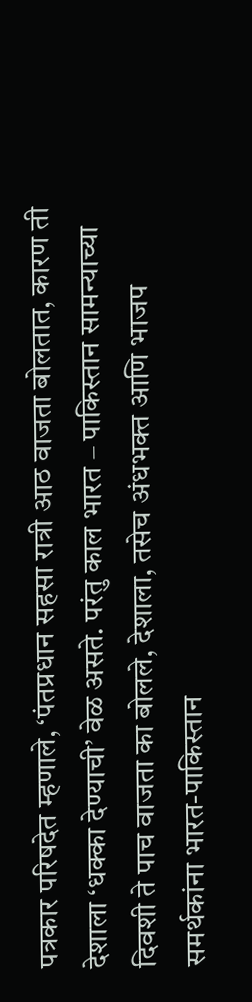पत्रकार परिषदेत म्हणाले, ‘पंतप्रधान सहसा रात्री आठ वाजता बोलतात, कारण ती देशाला ‘धक्का देण्याची’ वेळ असते. परंतु काल भारत – पाकिस्तान सामन्याच्या दिवशी ते पाच वाजता का बोलले, देशाला, तसेच अंधभक्त आणि भाजप समर्थकांना भारत-पाकिस्तान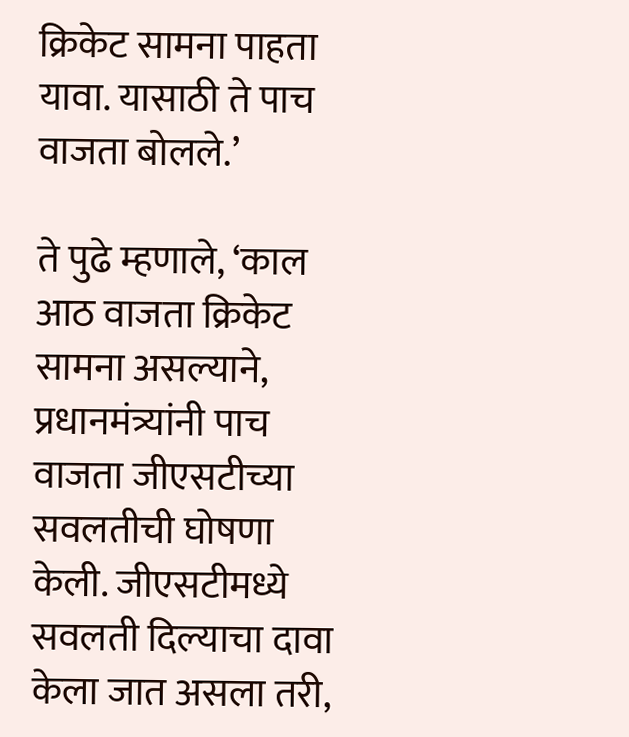क्रिकेट सामना पाहता यावा. यासाठी ते पाच वाजता बोलले.’

ते पुढे म्हणाले, ‘काल आठ वाजता क्रिकेट सामना असल्याने, प्रधानमंत्र्यांनी पाच वाजता जीएसटीच्या सवलतीची घोषणा केली. जीएसटीमध्ये सवलती दिल्याचा दावा केला जात असला तरी,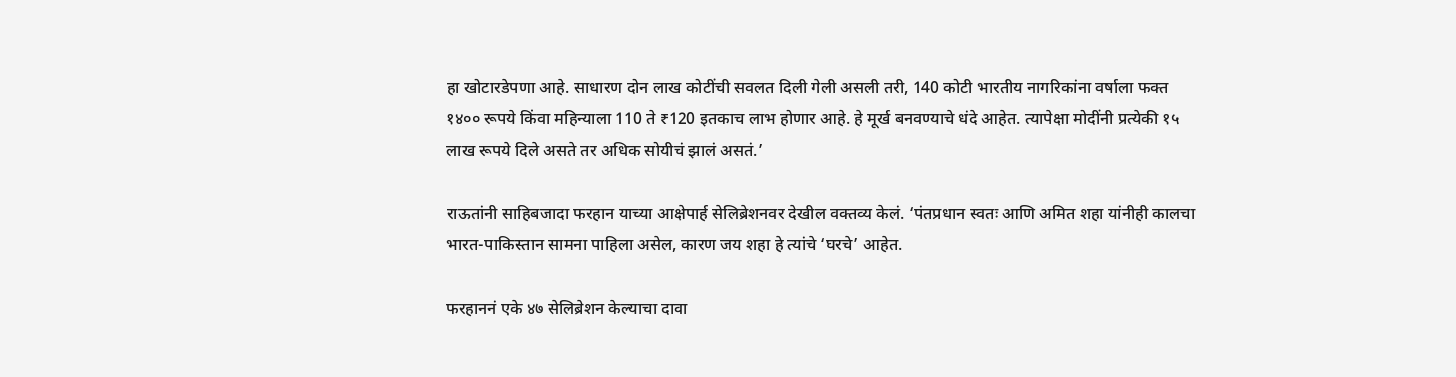हा खोटारडेपणा आहे. साधारण दोन लाख कोटींची सवलत दिली गेली असली तरी, 140 कोटी भारतीय नागरिकांना वर्षाला फक्त १४०० रूपये किंवा महिन्याला 110 ते ₹120 इतकाच लाभ होणार आहे. हे मूर्ख बनवण्याचे धंदे आहेत. त्यापेक्षा मोदींनी प्रत्येकी १५ लाख रूपये दिले असते तर अधिक सोयीचं झालं असतं.’

राऊतांनी साहिबजादा फरहान याच्या आक्षेपार्ह सेलिब्रेशनवर देखील वक्तव्य केलं. ‘पंतप्रधान स्वतः आणि अमित शहा यांनीही कालचा भारत-पाकिस्तान सामना पाहिला असेल, कारण जय शहा हे त्यांचे ‘घरचे’ आहेत.

फरहाननं एके ४७ सेलिब्रेशन केल्याचा दावा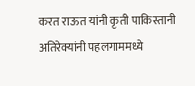करत राऊत यांनी कृती पाकिस्तानी अतिरेक्यांनी पहलगाममध्ये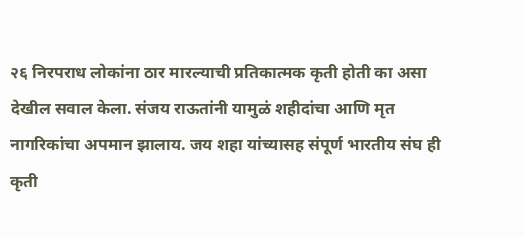२६ निरपराध लोकांना ठार मारल्याची प्रतिकात्मक कृती होती का असा देखील सवाल केला. संजय राऊतांनी यामुळं शहीदांचा आणि मृत नागरिकांचा अपमान झालाय. जय शहा यांच्यासह संपूर्ण भारतीय संघ ही कृती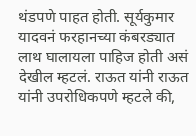थंडपणे पाहत होती. सूर्यकुमार यादवनं फरहानच्या कंबरड्यात लाथ घालायला पाहिज होती असं देखील म्हटलं. राऊत यांनी राऊत यांनी उपरोधिकपणे म्हटले की,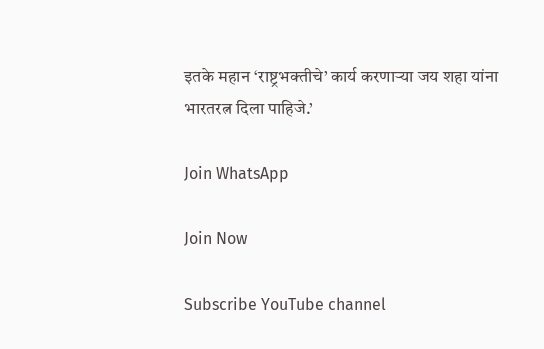इतके महान ‘राष्ट्रभक्तीचे’ कार्य करणाऱ्या जय शहा यांना भारतरत्न दिला पाहिजे.’

Join WhatsApp

Join Now

Subscribe YouTube channel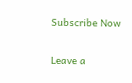Subscribe Now

Leave a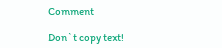Comment

Don`t copy text!